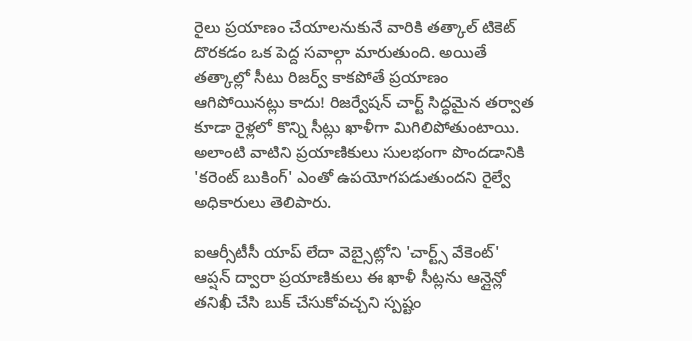రైలు ప్రయాణం చేయాలనుకునే వారికి తత్కాల్ టికెట్ దొరకడం ఒక పెద్ద సవాల్గా మారుతుంది. అయితే తత్కాల్లో సీటు రిజర్వ్ కాకపోతే ప్రయాణం ఆగిపోయినట్లు కాదు! రిజర్వేషన్ చార్ట్ సిద్ధమైన తర్వాత కూడా రైళ్లలో కొన్ని సీట్లు ఖాళీగా మిగిలిపోతుంటాయి. అలాంటి వాటిని ప్రయాణికులు సులభంగా పొందడానికి 'కరెంట్ బుకింగ్' ఎంతో ఉపయోగపడుతుందని రైల్వే అధికారులు తెలిపారు.

ఐఆర్సీటీసీ యాప్ లేదా వెబ్సైట్లోని 'చార్ట్స్ వేకెంట్' ఆప్షన్ ద్వారా ప్రయాణికులు ఈ ఖాళీ సీట్లను ఆన్లైన్లో తనిఖీ చేసి బుక్ చేసుకోవచ్చని స్పష్టం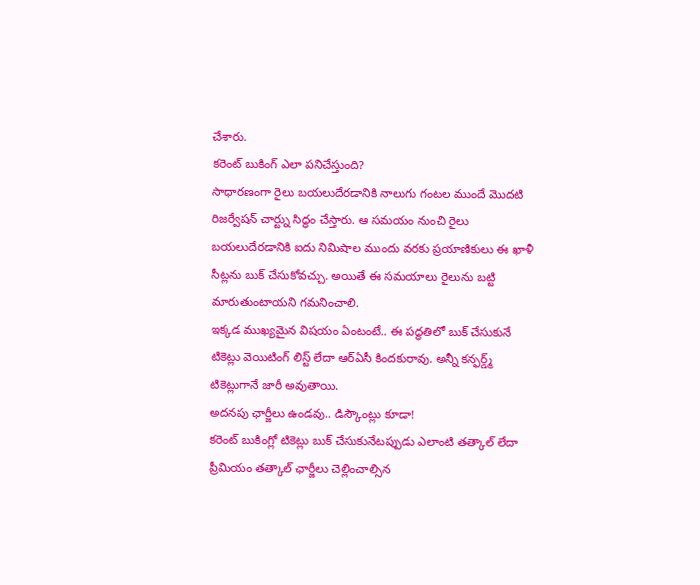చేశారు.
కరెంట్ బుకింగ్ ఎలా పనిచేస్తుంది?
సాధారణంగా రైలు బయలుదేరడానికి నాలుగు గంటల ముందే మొదటి రిజర్వేషన్ చార్ట్ను సిద్ధం చేస్తారు. ఆ సమయం నుంచి రైలు బయలుదేరడానికి ఐదు నిమిషాల ముందు వరకు ప్రయాణికులు ఈ ఖాళీ సీట్లను బుక్ చేసుకోవచ్చు. అయితే ఈ సమయాలు రైలును బట్టి మారుతుంటాయని గమనించాలి.
ఇక్కడ ముఖ్యమైన విషయం ఏంటంటే.. ఈ పద్ధతిలో బుక్ చేసుకునే టికెట్లు వెయిటింగ్ లిస్ట్ లేదా ఆర్ఏసీ కిందకురావు. అన్నీ కన్ఫర్డ్మ్ టికెట్లుగానే జారీ అవుతాయి.
అదనపు ఛార్జీలు ఉండవు.. డిస్కౌంట్లు కూడా!
కరెంట్ బుకింగ్లో టికెట్లు బుక్ చేసుకునేటప్పుడు ఎలాంటి తత్కాల్ లేదా ప్రీమియం తత్కాల్ ఛార్జీలు చెల్లించాల్సిన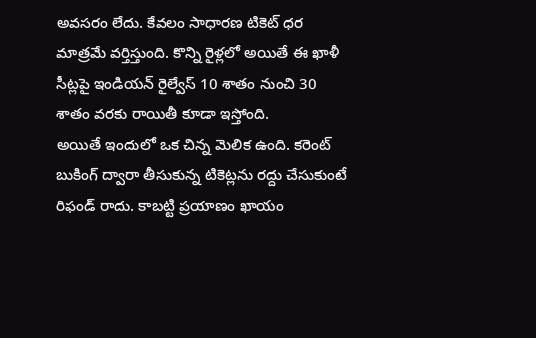అవసరం లేదు. కేవలం సాధారణ టికెట్ ధర మాత్రమే వర్తిస్తుంది. కొన్ని రైళ్లలో అయితే ఈ ఖాళీ సీట్లపై ఇండియన్ రైల్వేస్ 10 శాతం నుంచి 30 శాతం వరకు రాయితీ కూడా ఇస్తోంది.
అయితే ఇందులో ఒక చిన్న మెలిక ఉంది. కరెంట్ బుకింగ్ ద్వారా తీసుకున్న టికెట్లను రద్దు చేసుకుంటే రిఫండ్ రాదు. కాబట్టి ప్రయాణం ఖాయం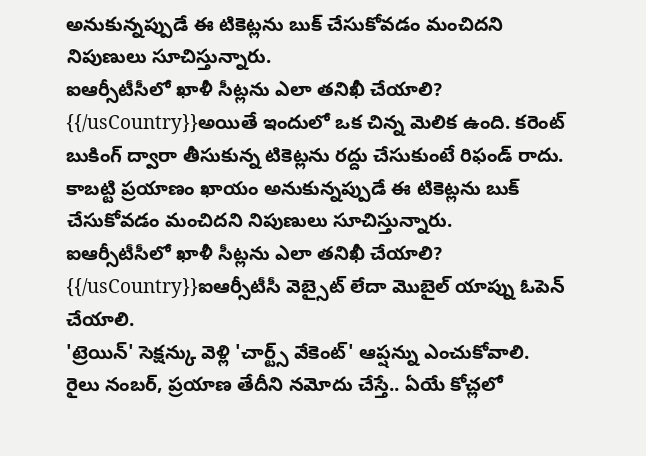అనుకున్నప్పుడే ఈ టికెట్లను బుక్ చేసుకోవడం మంచిదని నిపుణులు సూచిస్తున్నారు.
ఐఆర్సీటీసీలో ఖాళీ సీట్లను ఎలా తనిఖీ చేయాలి?
{{/usCountry}}అయితే ఇందులో ఒక చిన్న మెలిక ఉంది. కరెంట్ బుకింగ్ ద్వారా తీసుకున్న టికెట్లను రద్దు చేసుకుంటే రిఫండ్ రాదు. కాబట్టి ప్రయాణం ఖాయం అనుకున్నప్పుడే ఈ టికెట్లను బుక్ చేసుకోవడం మంచిదని నిపుణులు సూచిస్తున్నారు.
ఐఆర్సీటీసీలో ఖాళీ సీట్లను ఎలా తనిఖీ చేయాలి?
{{/usCountry}}ఐఆర్సీటీసీ వెబ్సైట్ లేదా మొబైల్ యాప్ను ఓపెన్ చేయాలి.
'ట్రెయిన్' సెక్షన్కు వెళ్లి 'చార్ట్స్ వేకెంట్' ఆప్షన్ను ఎంచుకోవాలి.
రైలు నంబర్, ప్రయాణ తేదీని నమోదు చేస్తే.. ఏయే కోచ్లలో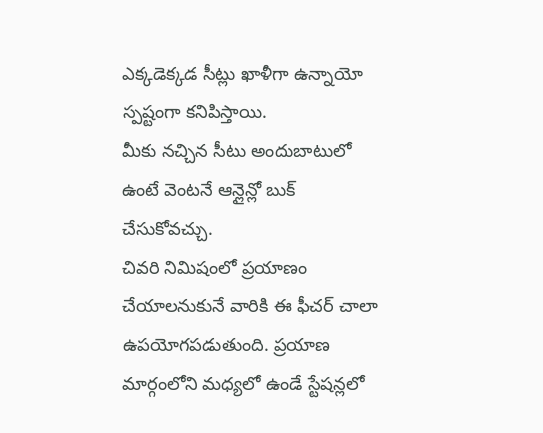ఎక్కడెక్కడ సీట్లు ఖాళీగా ఉన్నాయో స్పష్టంగా కనిపిస్తాయి.
మీకు నచ్చిన సీటు అందుబాటులో ఉంటే వెంటనే ఆన్లైన్లో బుక్ చేసుకోవచ్చు.
చివరి నిమిషంలో ప్రయాణం చేయాలనుకునే వారికి ఈ ఫీచర్ చాలా ఉపయోగపడుతుంది. ప్రయాణ మార్గంలోని మధ్యలో ఉండే స్టేషన్లలో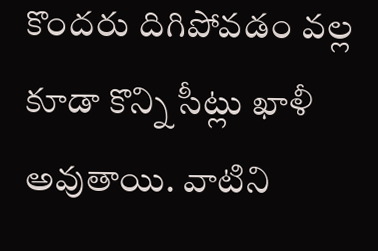కొందరు దిగిపోవడం వల్ల కూడా కొన్ని సీట్లు ఖాళీ అవుతాయి. వాటిని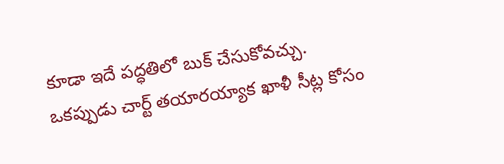కూడా ఇదే పద్ధతిలో బుక్ చేసుకోవచ్చు.
ఒకప్పుడు చార్ట్ తయారయ్యాక ఖాళీ సీట్ల కోసం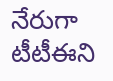నేరుగా టీటీఈని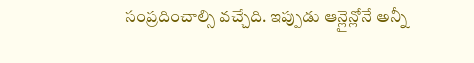సంప్రదించాల్సి వచ్చేది. ఇప్పుడు ఆన్లైన్లోనే అన్నీ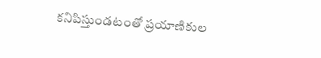కనిపిస్తుండటంతో ప్రయాణికుల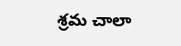శ్రమ చాలా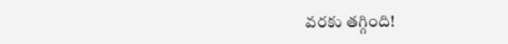వరకు తగ్గింది!